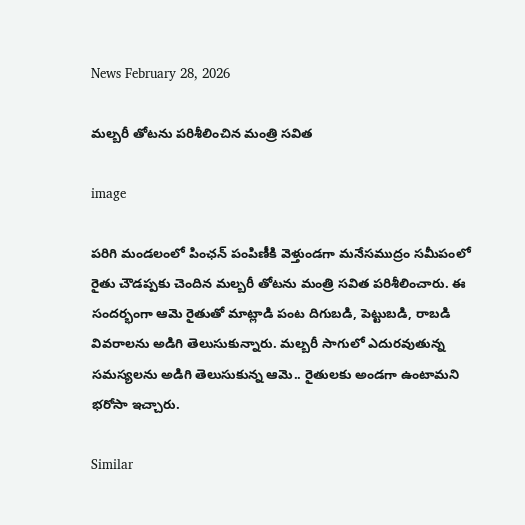News February 28, 2026

మల్బరీ తోటను పరిశీలించిన మంత్రి సవిత

image

పరిగి మండలంలో పింఛన్ పంపిణీకి వెళ్తుండగా మనేసముద్రం సమీపంలో రైతు చౌడప్పకు చెందిన మల్బరీ తోటను మంత్రి సవిత పరిశీలించారు. ఈ సందర్భంగా ఆమె రైతుతో మాట్లాడి పంట దిగుబడి, పెట్టుబడి, రాబడి వివరాలను అడిగి తెలుసుకున్నారు. మల్బరీ సాగులో ఎదురవుతున్న సమస్యలను అడిగి తెలుసుకున్న ఆమె.. రైతులకు అండగా ఉంటామని భరోసా ఇచ్చారు.

Similar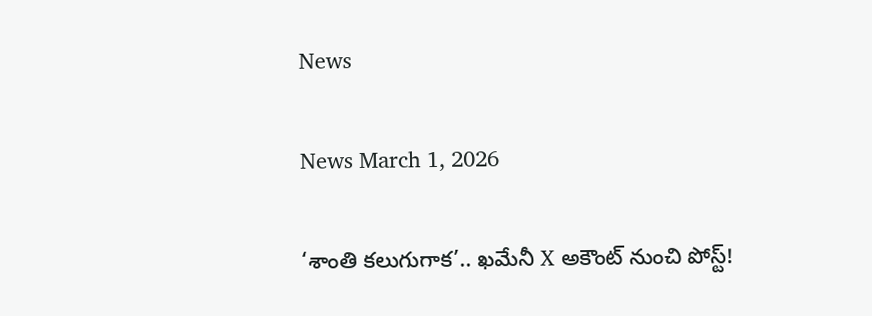News

News March 1, 2026

‘శాంతి కలుగుగాక’.. ఖమేనీ X అకౌంట్ నుంచి పోస్ట్!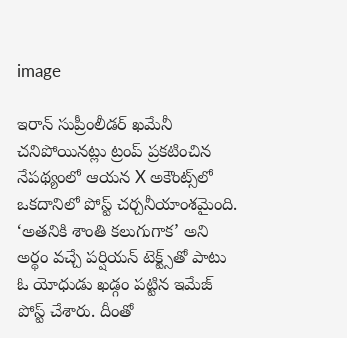image

ఇరాన్ సుప్రీంలీడర్ ఖమేనీ చనిపోయినట్లు ట్రంప్ ప్రకటించిన నేపథ్యంలో ఆయన X అకౌంట్స్‌లో ఒకదానిలో పోస్ట్ చర్చనీయాంశమైంది. ‘అతనికి శాంతి కలుగుగాక’ అని అర్థం వచ్చే పర్షియన్‌ టెక్ట్స్‌తో పాటు ఓ యోధుడు ఖడ్గం పట్టిన ఇమేజ్ పోస్ట్ చేశారు. దీంతో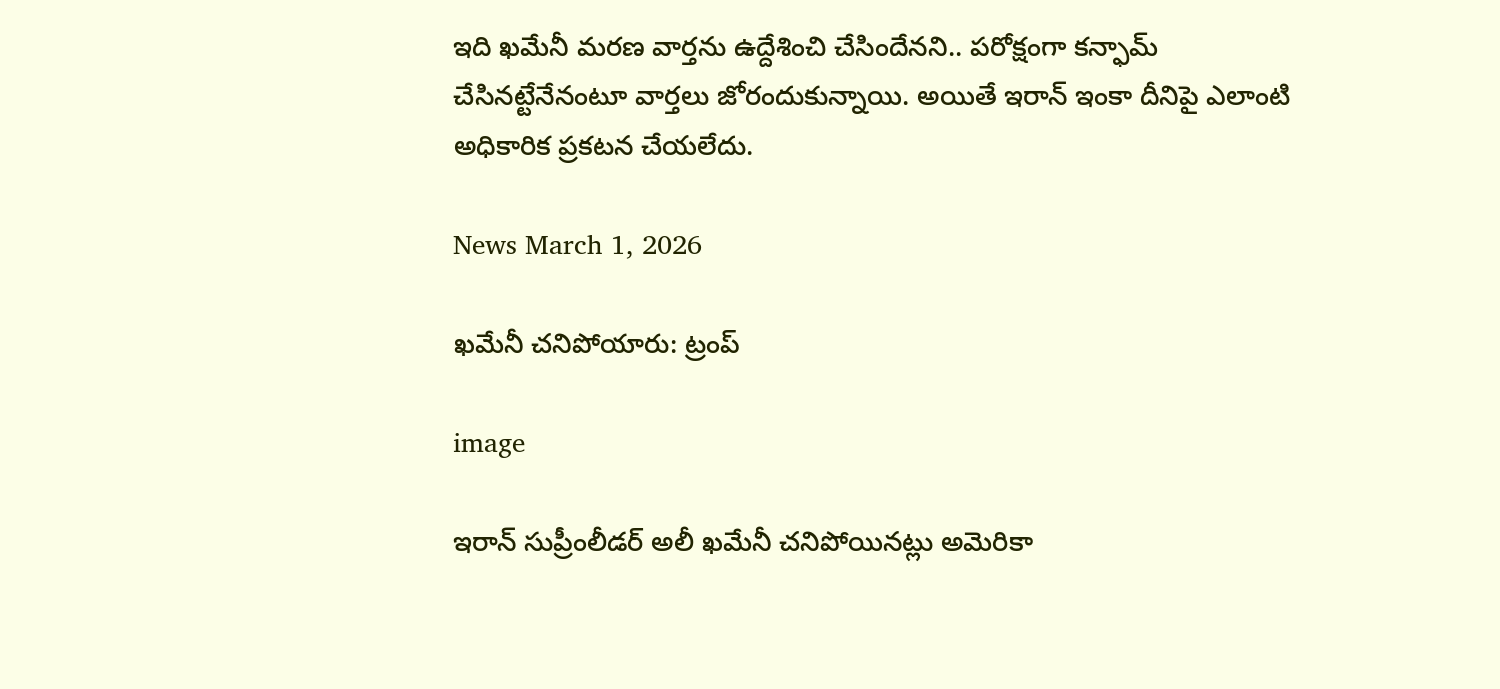ఇది ఖమేనీ మరణ వార్తను ఉద్దేశించి చేసిందేనని.. పరోక్షంగా కన్ఫామ్ చేసినట్టేనేనంటూ వార్తలు జోరందుకున్నాయి. అయితే ఇరాన్ ఇంకా దీనిపై ఎలాంటి అధికారిక ప్రకటన చేయలేదు.

News March 1, 2026

ఖమేనీ చనిపోయారు: ట్రంప్

image

ఇరాన్ సుప్రీంలీడర్ అలీ ఖమేనీ చనిపోయినట్లు అమెరికా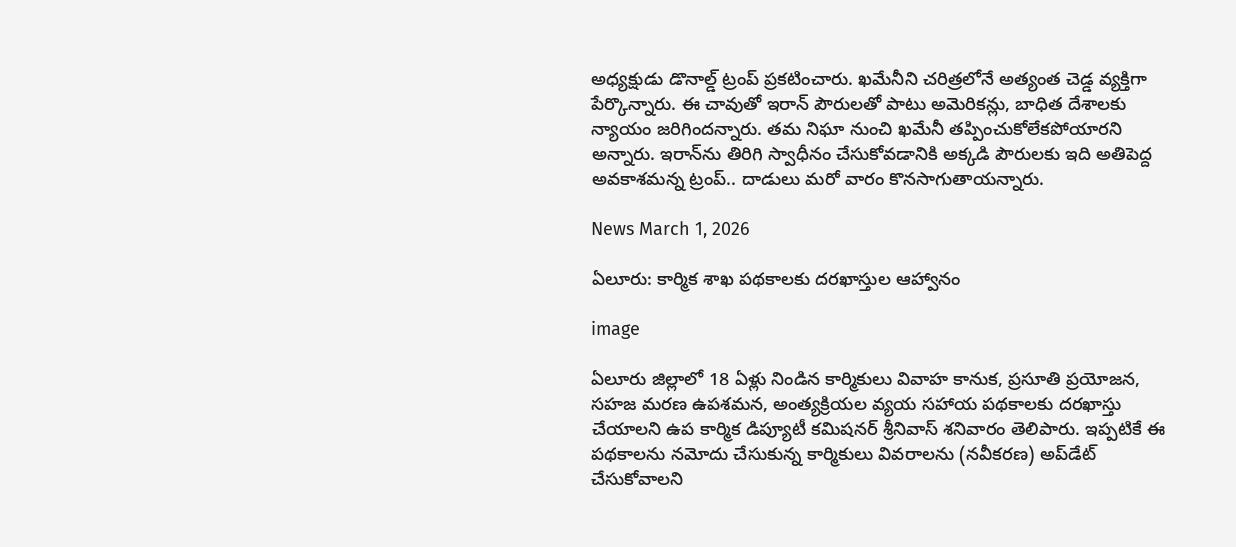అధ్యక్షుడు డొనాల్డ్ ట్రంప్ ప్రకటించారు. ఖమేనీని చరిత్రలోనే అత్యంత చెడ్డ వ్యక్తిగా పేర్కొన్నారు. ఈ చావుతో ఇరాన్ పౌరులతో పాటు అమెరికన్లు, బాధిత దేశాలకు న్యాయం జరిగిందన్నారు. తమ నిఘా నుంచి ఖమేనీ తప్పించుకోలేకపోయారని అన్నారు. ఇరాన్‌ను తిరిగి స్వాధీనం చేసుకోవడానికి అక్కడి పౌరులకు ఇది అతిపెద్ద అవకాశమన్న ట్రంప్.. దాడులు మరో వారం కొనసాగుతాయన్నారు.

News March 1, 2026

ఏలూరు: కార్మిక శాఖ పథకాలకు దరఖాస్తుల ఆహ్వానం

image

ఏలూరు జిల్లాలో 18 ఏళ్లు నిండిన కార్మికులు వివాహ కానుక, ప్రసూతి ప్రయోజన, సహజ మరణ ఉపశమన, అంత్యక్రియల వ్యయ సహాయ పథకాలకు దరఖాస్తు చేయాలని ఉప కార్మిక డిప్యూటీ కమిషనర్ శ్రీనివాస్ శనివారం తెలిపారు. ఇప్పటికే ఈ పథకాలను నమోదు చేసుకున్న కార్మికులు వివరాలను (నవీకరణ) అప్‌డేట్ చేసుకోవాలని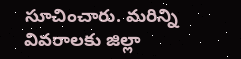సూచించారు. మరిన్ని వివరాలకు జిల్లా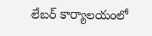లేబర్ కార్యాలయంలో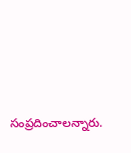సంప్రదించాలన్నారు.